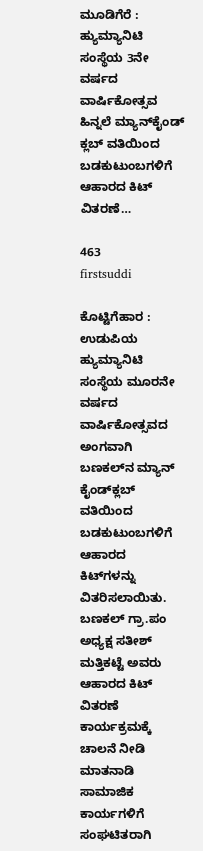ಮೂಡಿಗೆರೆ : ಹ್ಯುಮ್ಯಾನಿಟಿ ಸಂಸ್ಥೆಯ 3ನೇ ವರ್ಷದ ವಾರ್ಷಿಕೋತ್ಸವ ಹಿನ್ನಲೆ ಮ್ಯಾನ್‍ಕೈಂಡ್‍ ಕ್ಲಬ್ ವತಿಯಿಂದ ಬಡಕುಟುಂಬಗಳಿಗೆ ಆಹಾರದ ಕಿಟ್ ವಿತರಣೆ…

463
firstsuddi

ಕೊಟ್ಟಿಗೆಹಾರ : ಉಡುಪಿಯ ಹ್ಯುಮ್ಯಾನಿಟಿ ಸಂಸ್ಥೆಯ ಮೂರನೇ ವರ್ಷದ ವಾರ್ಷಿಕೋತ್ಸವದ ಅಂಗವಾಗಿ ಬಣಕಲ್‍ನ ಮ್ಯಾನ್ ಕೈಂಡ್‍ಕ್ಲಬ್ ವತಿಯಿಂದ ಬಡಕುಟುಂಬಗಳಿಗೆ ಆಹಾರದ ಕಿಟ್‍ಗಳನ್ನು ವಿತರಿಸಲಾಯಿತು.
ಬಣಕಲ್ ಗ್ರಾ.ಪಂ ಅಧ್ಯಕ್ಷ ಸತೀಶ್ ಮತ್ತಿಕಟ್ಟೆ ಅವರು ಆಹಾರದ ಕಿಟ್ ವಿತರಣೆ ಕಾರ್ಯಕ್ರಮಕ್ಕೆ ಚಾಲನೆ ನೀಡಿ ಮಾತನಾಡಿ ಸಾಮಾಜಿಕ ಕಾರ್ಯಗಳಿಗೆ ಸಂಘಟಿತರಾಗಿ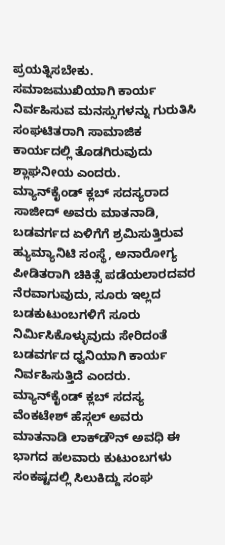ಪ್ರಯತ್ನಿಸಬೇಕು. ಸಮಾಜಮುಖಿಯಾಗಿ ಕಾರ್ಯ ನಿರ್ವಹಿಸುವ ಮನಸ್ಸುಗಳನ್ನು ಗುರುತಿಸಿ ಸಂಘಟಿತರಾಗಿ ಸಾಮಾಜಿಕ ಕಾರ್ಯದಲ್ಲಿ ತೊಡಗಿರುವುದು ಶ್ಲಾಘನೀಯ ಎಂದರು.
ಮ್ಯಾನ್‍ಕೈಂಡ್ ಕ್ಲಬ್ ಸದಸ್ಯರಾದ ಸಾಜೀದ್ ಅವರು ಮಾತನಾಡಿ, ಬಡವರ್ಗದ ಏಳಿಗೆಗೆ ಶ್ರಮಿಸುತ್ತಿರುವ ಹ್ಯುಮ್ಯಾನಿಟಿ ಸಂಸ್ಥೆ, ಅನಾರೋಗ್ಯ ಪೀಡಿತರಾಗಿ ಚಿಕಿತ್ಸೆ ಪಡೆಯಲಾರದವರ ನೆರವಾಗುವುದು, ಸೂರು ಇಲ್ಲದ ಬಡಕುಟುಂಬಗಳಿಗೆ ಸೂರು ನಿರ್ಮಿಸಿಕೊಳ್ಳುವುದು ಸೇರಿದಂತೆ ಬಡವರ್ಗದ ಧ್ವನಿಯಾಗಿ ಕಾರ್ಯ ನಿರ್ವಹಿಸುತ್ತಿದೆ ಎಂದರು.
ಮ್ಯಾನ್‍ಕೈಂಡ್ ಕ್ಲಬ್ ಸದಸ್ಯ ವೆಂಕಟೇಶ್ ಹೆಸ್ಗಲ್ ಅವರು ಮಾತನಾಡಿ ಲಾಕ್‍ಡೌನ್ ಅವಧಿ ಈ ಭಾಗದ ಹಲವಾರು ಕುಟುಂಬಗಳು ಸಂಕಷ್ಟದಲ್ಲಿ ಸಿಲುಕಿದ್ದು ಸಂಘ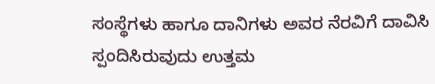ಸಂಸ್ಥೆಗಳು ಹಾಗೂ ದಾನಿಗಳು ಅವರ ನೆರವಿಗೆ ದಾವಿಸಿ ಸ್ಪಂದಿಸಿರುವುದು ಉತ್ತಮ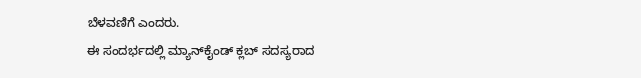ಬೆಳವಣಿಗೆ ಎಂದರು.
ಈ ಸಂದರ್ಭದಲ್ಲಿ ಮ್ಯಾನ್‍ಕೈಂಡ್ ಕ್ಲಬ್ ಸದಸ್ಯರಾದ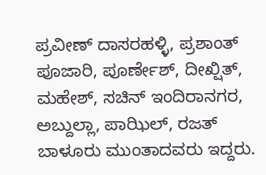ಪ್ರವೀಣ್ ದಾಸರಹಳ್ಳಿ, ಪ್ರಶಾಂತ್ ಪೂಜಾರಿ, ಪೂರ್ಣೇಶ್, ದೀಖ್ಷಿತ್, ಮಹೇಶ್, ಸಚಿನ್ ಇಂದಿರಾನಗರ, ಅಬ್ದುಲ್ಲಾ, ಪಾಝಿಲ್, ರಜತ್ ಬಾಳೂರು ಮುಂತಾದವರು ಇದ್ದರು.